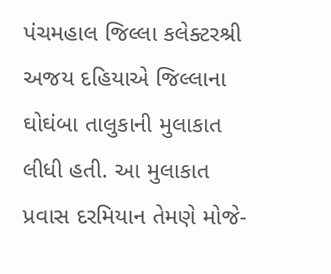પંચમહાલ જિલ્લા કલેક્ટરશ્રી અજય દહિયાએ જિલ્લાના ઘોઘંબા તાલુકાની મુલાકાત લીધી હતી. આ મુલાકાત પ્રવાસ દરમિયાન તેમણે મોજે-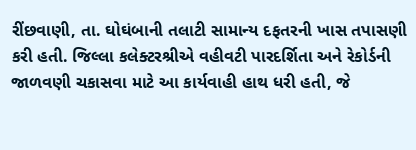રીંછવાણી, તા. ઘોઘંબાની તલાટી સામાન્ય દફતરની ખાસ તપાસણી કરી હતી. જિલ્લા કલેક્ટરશ્રીએ વહીવટી પારદર્શિતા અને રેકોર્ડની જાળવણી ચકાસવા માટે આ કાર્યવાહી હાથ ધરી હતી, જે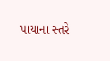પાયાના સ્તરે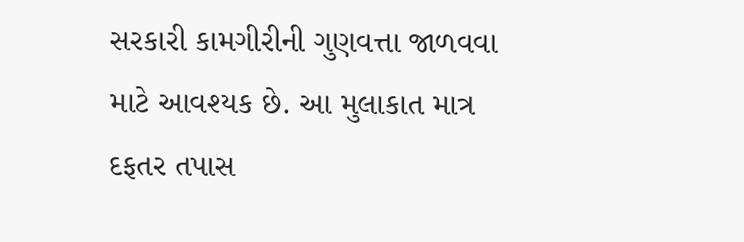સરકારી કામગીરીની ગુણવત્તા જાળવવા માટે આવશ્યક છે. આ મુલાકાત માત્ર દફતર તપાસ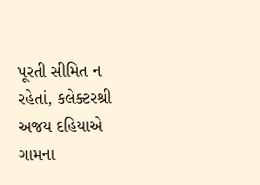પૂરતી સીમિત ન રહેતાં, કલેક્ટરશ્રી અજય દહિયાએ ગામના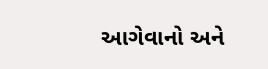આગેવાનો અને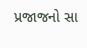પ્રજાજનો સા